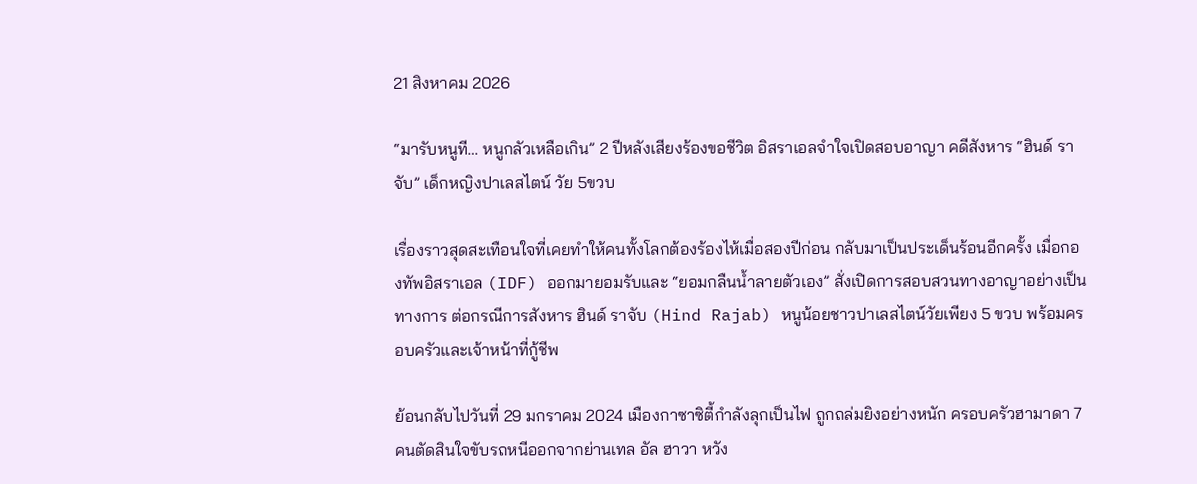21 สิงหาคม 2026

“มารับหนูที… หนูกลัวเหลือเกิน” 2 ปีหลังเสียงร้องขอชีวิต อิสราเอลจำใจเปิดสอบอาญา คดีสังหาร “ฮินด์ ราจับ” เด็กหญิงปาเลสไตน์ วัย 5ขวบ

เรื่องราวสุดสะเทือนใจที่เคยทำให้คนทั้งโลกต้องร้องไห้เมื่อสองปีก่อน กลับมาเป็นประเด็นร้อนอีกครั้ง เมื่อกองทัพอิสราเอล (IDF) ออกมายอมรับและ “ยอมกลืนน้ำลายตัวเอง” สั่งเปิดการสอบสวนทางอาญาอย่างเป็นทางการ ต่อกรณีการสังหาร ฮินด์ ราจับ (Hind Rajab) หนูน้อยชาวปาเลสไตน์วัยเพียง 5 ขวบ พร้อมครอบครัวและเจ้าหน้าที่กู้ชีพ

ย้อนกลับไปวันที่ 29 มกราคม 2024 เมืองกาซาซิตี้กำลังลุกเป็นไฟ ถูกถล่มยิงอย่างหนัก ครอบครัวฮามาดา 7 คนตัดสินใจขับรถหนีออกจากย่านเทล อัล ฮาวา หวัง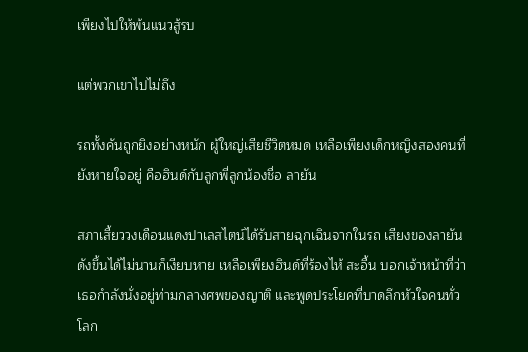เพียงไปให้พ้นแนวสู้รบ

แต่พวกเขาไปไม่ถึง

รถทั้งคันถูกยิงอย่างหนัก ผู้ใหญ่เสียชีวิตหมด เหลือเพียงเด็กหญิงสองคนที่ยังหายใจอยู่ คือฮินด์กับลูกพี่ลูกน้องชื่อ ลายัน

สภาเสี้ยววงเดือนแดงปาเลสไตน์ได้รับสายฉุกเฉินจากในรถ เสียงของลายันดังขึ้นได้ไม่นานก็เงียบหาย เหลือเพียงฮินด์ที่ร้องไห้ สะอื้น บอกเจ้าหน้าที่ว่าเธอกำลังนั่งอยู่ท่ามกลางศพของญาติ และพูดประโยคที่บาดลึกหัวใจคนทั่วโลก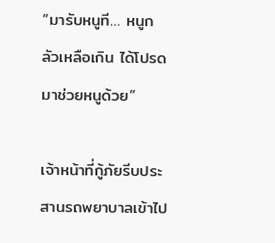“มารับหนูที… หนูกลัวเหลือเกิน ได้โปรดมาช่วยหนูด้วย”

เจ้าหน้าที่กู้ภัยรีบประสานรถพยาบาลเข้าไป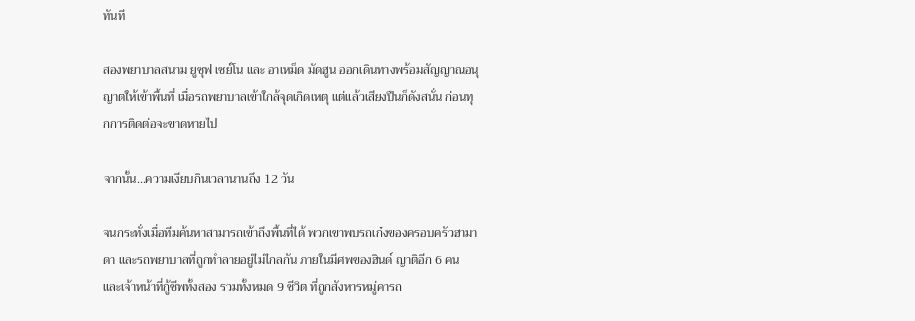ทันที

สองพยาบาลสนาม ยูซุฟ เซย์โน และ อาเหม็ด มัดฮูน ออกเดินทางพร้อมสัญญาณอนุญาตให้เข้าพื้นที่ เมื่อรถพยาบาลเข้าใกล้จุดเกิดเหตุ แต่แล้วเสียงปืนก็ดังสนั่น ก่อนทุกการติดต่อจะขาดหายไป

จากนั้น…ความเงียบกินเวลานานถึง 12 วัน

จนกระทั่งเมื่อทีมค้นหาสามารถเข้าถึงพื้นที่ได้ พวกเขาพบรถเก๋งของครอบครัวฮามาดา และรถพยาบาลที่ถูกทำลายอยู่ไม่ไกลกัน ภายในมีศพของฮินด์ ญาติอีก 6 คน และเจ้าหน้าที่กู้ชีพทั้งสอง รวมทั้งหมด 9 ชีวิต ที่ถูกสังหารหมู่คารถ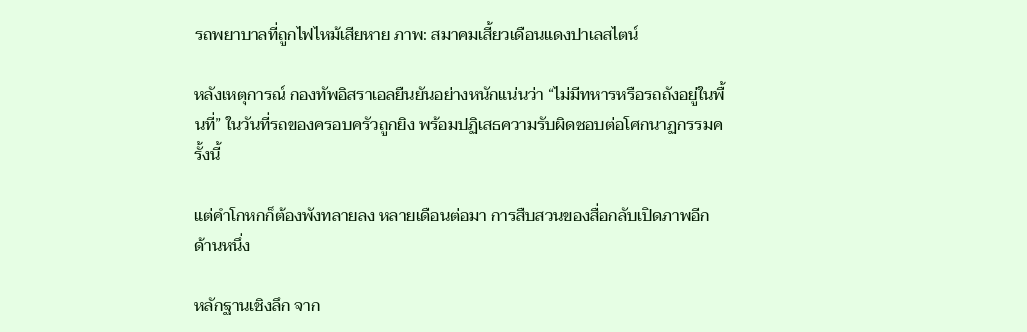รถพยาบาลที่ถูกไฟไหม้เสียหาย ภาพ: สมาคมเสี้ยวเดือนแดงปาเลสไตน์

หลังเหตุการณ์ กองทัพอิสราเอลยืนยันอย่างหนักแน่นว่า “ไม่มีทหารหรือรถถังอยู่ในพื้นที่” ในวันที่รถของครอบครัวถูกยิง พร้อมปฏิเสธความรับผิดชอบต่อโศกนาฏกรรมครั้งนี้

แต่คำโกหกก็ต้องพังทลายลง หลายเดือนต่อมา การสืบสวนของสื่อกลับเปิดภาพอีกด้านหนึ่ง

หลักฐานเชิงลึก จาก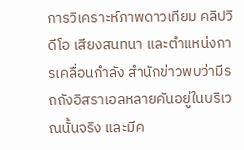การวิเคราะห์ภาพดาวเทียม คลิปวิดีโอ เสียงสนทนา และตำแหน่งการเคลื่อนกำลัง สำนักข่าวพบว่ามีรถถังอิสราเอลหลายคันอยู่ในบริเวณนั้นจริง และมีค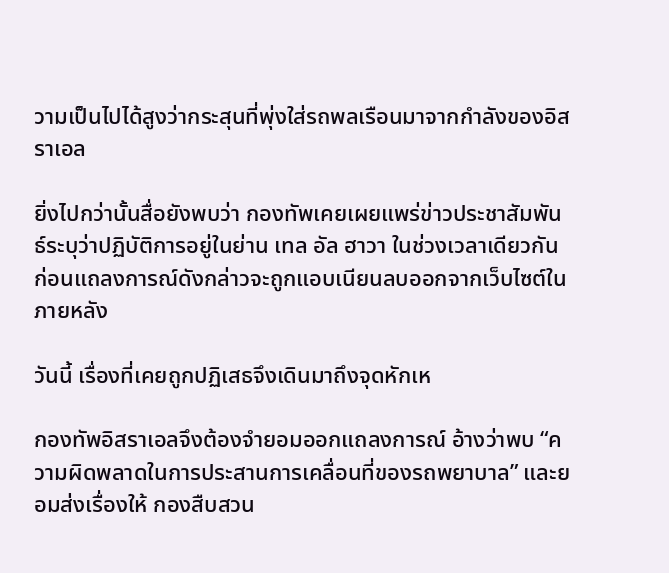วามเป็นไปได้สูงว่ากระสุนที่พุ่งใส่รถพลเรือนมาจากกำลังของอิสราเอล

ยิ่งไปกว่านั้นสื่อยังพบว่า กองทัพเคยเผยแพร่ข่าวประชาสัมพันธ์ระบุว่าปฏิบัติการอยู่ในย่าน เทล อัล ฮาวา ในช่วงเวลาเดียวกัน ก่อนแถลงการณ์ดังกล่าวจะถูกแอบเนียนลบออกจากเว็บไซต์ในภายหลัง

วันนี้ เรื่องที่เคยถูกปฏิเสธจึงเดินมาถึงจุดหักเห

กองทัพอิสราเอลจึงต้องจำยอมออกแถลงการณ์ อ้างว่าพบ “ความผิดพลาดในการประสานการเคลื่อนที่ของรถพยาบาล” และยอมส่งเรื่องให้ กองสืบสวน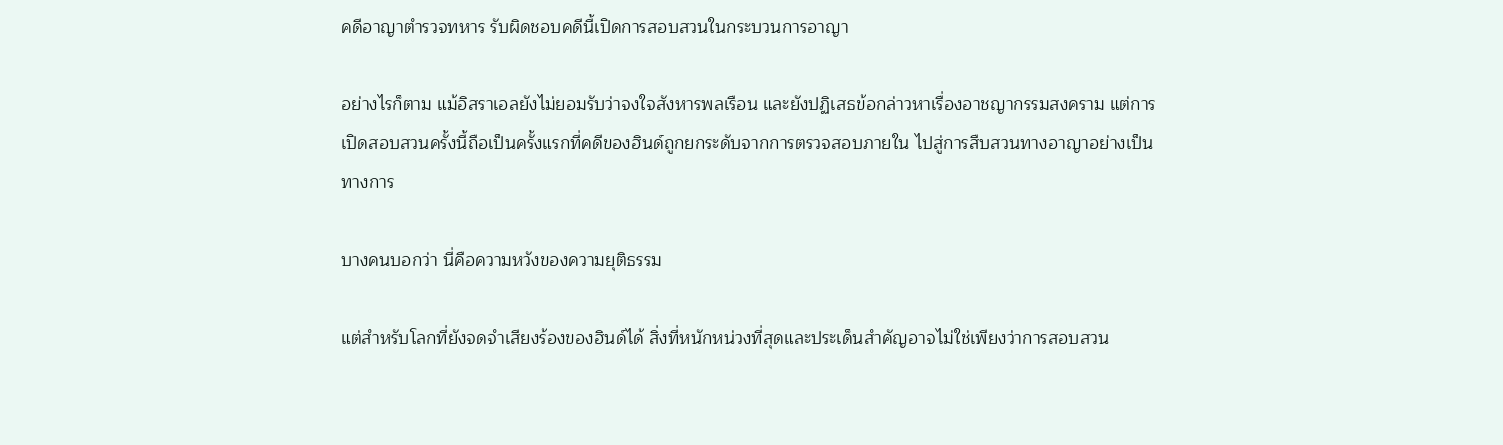คดีอาญาตำรวจทหาร รับผิดชอบคดีนี้เปิดการสอบสวนในกระบวนการอาญา

อย่างไรก็ตาม แม้อิสราเอลยังไม่ยอมรับว่าจงใจสังหารพลเรือน และยังปฏิเสธข้อกล่าวหาเรื่องอาชญากรรมสงคราม แต่การเปิดสอบสวนครั้งนี้ถือเป็นครั้งแรกที่คดีของฮินด์ถูกยกระดับจากการตรวจสอบภายใน ไปสู่การสืบสวนทางอาญาอย่างเป็นทางการ

บางคนบอกว่า นี่คือความหวังของความยุติธรรม

แต่สำหรับโลกที่ยังจดจำเสียงร้องของฮินด์ได้ สิ่งที่หนักหน่วงที่สุดและประเด็นสำคัญอาจไม่ใช่เพียงว่าการสอบสวน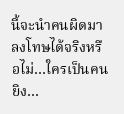นี้จะนำคนผิดมาลงโทษได้จริงหรือไม่…ใครเป็นคนยิง…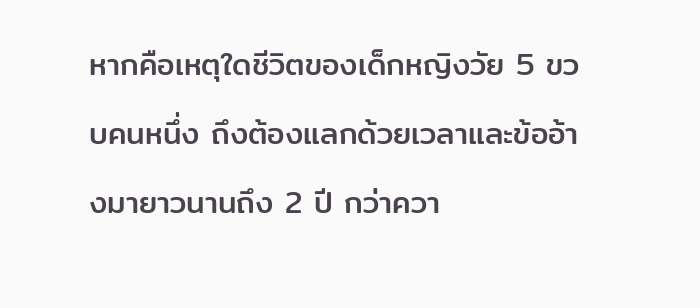หากคือเหตุใดชีวิตของเด็กหญิงวัย 5 ขวบคนหนึ่ง ถึงต้องแลกด้วยเวลาและข้ออ้างมายาวนานถึง 2 ปี กว่าควา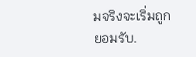มจริงจะเริ่มถูกยอมรับ.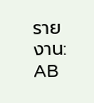รายงาน: AB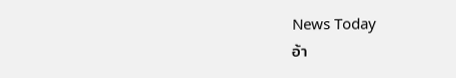News Today
อ้า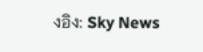งอิง: Sky News